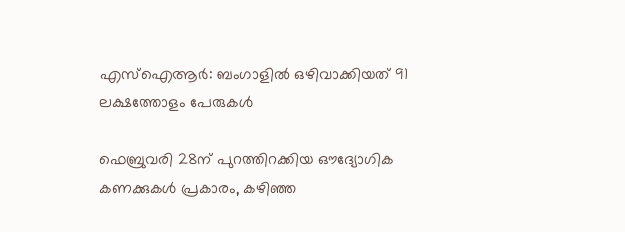എസ്ഐആര്‍: ബംഗാളില്‍ ഒഴിവാക്കിയത് 91 ലക്ഷത്തോളം പേരുകള്‍

ഫെബ്രുവരി 28ന് പുറത്തിറക്കിയ ഔദ്യോഗിക കണക്കുകള്‍ പ്രകാരം, കഴിഞ്ഞ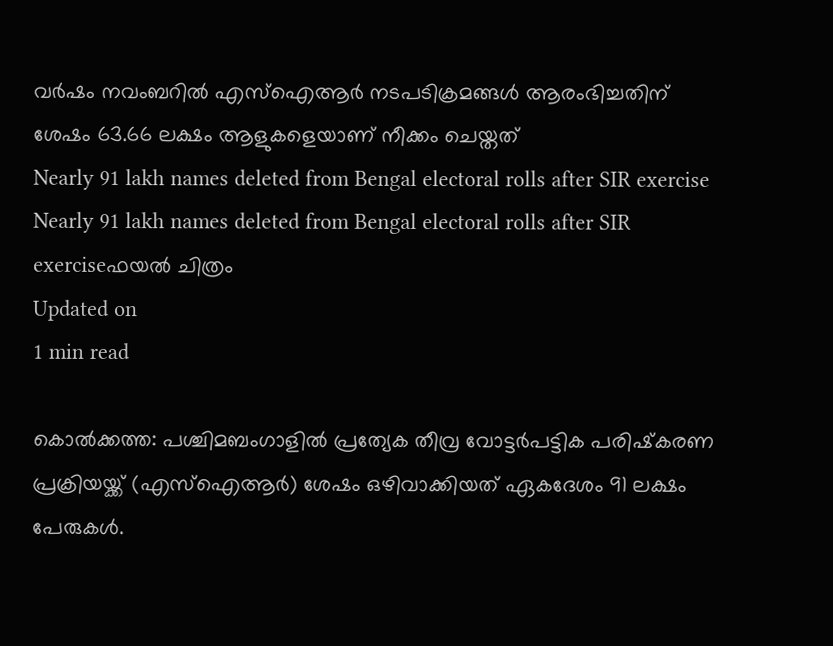വര്‍ഷം നവംബറില്‍ എസ്‌ഐആര്‍ നടപടിക്രമങ്ങള്‍ ആരംഭിച്ചതിന് ശേഷം 63.66 ലക്ഷം ആളുകളെയാണ് നീക്കം ചെയ്തത്
Nearly 91 lakh names deleted from Bengal electoral rolls after SIR exercise
Nearly 91 lakh names deleted from Bengal electoral rolls after SIR exerciseഫയൽ ചിത്രം
Updated on
1 min read

കൊല്‍ക്കത്ത: പശ്ചിമബംഗാളില്‍ പ്രത്യേക തീവ്ര വോട്ടര്‍പട്ടിക പരിഷ്‌കരണ പ്രക്രിയയ്ക്ക് (എസ്ഐആര്‍) ശേഷം ഒഴിവാക്കിയത് ഏകദേശം 91 ലക്ഷം പേരുകള്‍.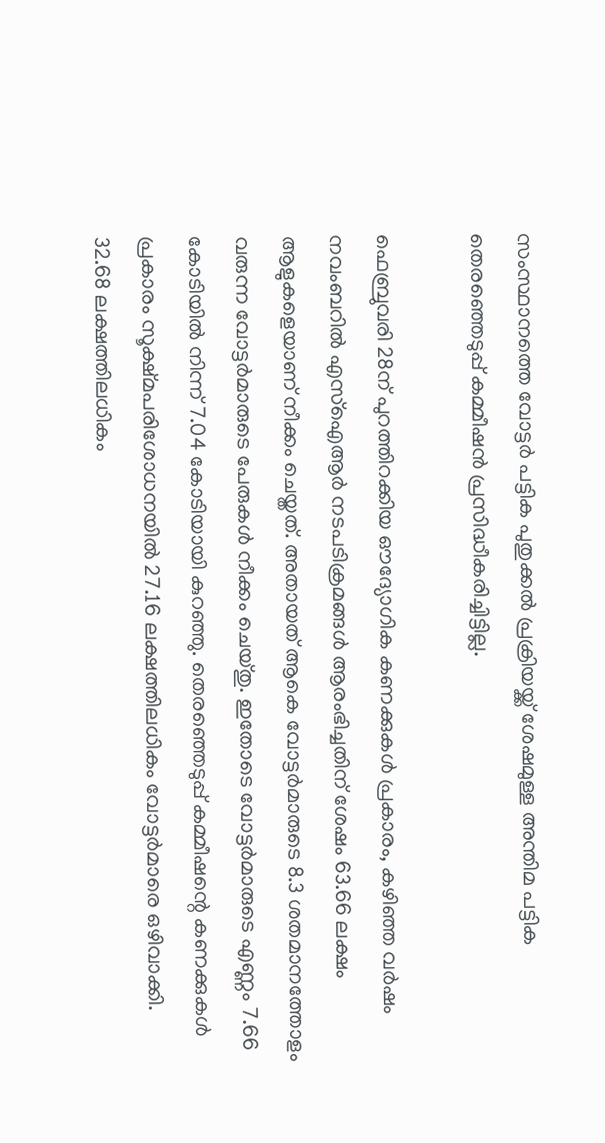സംസ്ഥാനത്തെ വോട്ടര്‍ പട്ടിക പുതുക്കല്‍ പ്രക്രിയയ്ക്ക് ശേഷമുള്ള അന്തിമ പട്ടിക തെരഞ്ഞെടുപ്പ് കമ്മീഷന്‍ പ്രസിദ്ധീകരിച്ചിട്ടില്ല.

ഫെബ്രുവരി 28ന് പുറത്തിറക്കിയ ഔദ്യോഗിക കണക്കുകള്‍ പ്രകാരം, കഴിഞ്ഞ വര്‍ഷം നവംബറില്‍ എസ്‌ഐആര്‍ നടപടിക്രമങ്ങള്‍ ആരംഭിച്ചതിന് ശേഷം 63.66 ലക്ഷം ആളുകളെയാണ് നീക്കം ചെയ്തത്. അതായത് ആകെ വോട്ടര്‍മാരുടെ 8.3 ശതമാനത്തോളം വരുന്ന വോട്ടര്‍മാരുടെ പേരുകള്‍ നീക്കം ചെയ്തു. ഇതോടെ വോട്ടര്‍മാരുടെ എണ്ണം 7.66 കോടിയില്‍ നിന്ന് 7.04 കോടിയായി കുറഞ്ഞു. തെരഞ്ഞെടുപ്പ് കമ്മീഷന്റെ കണക്കുകള്‍ പ്രകാരം സൂക്ഷ്മപരിശോധനയില്‍ 27.16 ലക്ഷത്തിലധികം വോട്ടര്‍മാരെ ഒഴിവാക്കി. 32.68 ലക്ഷത്തിലധികം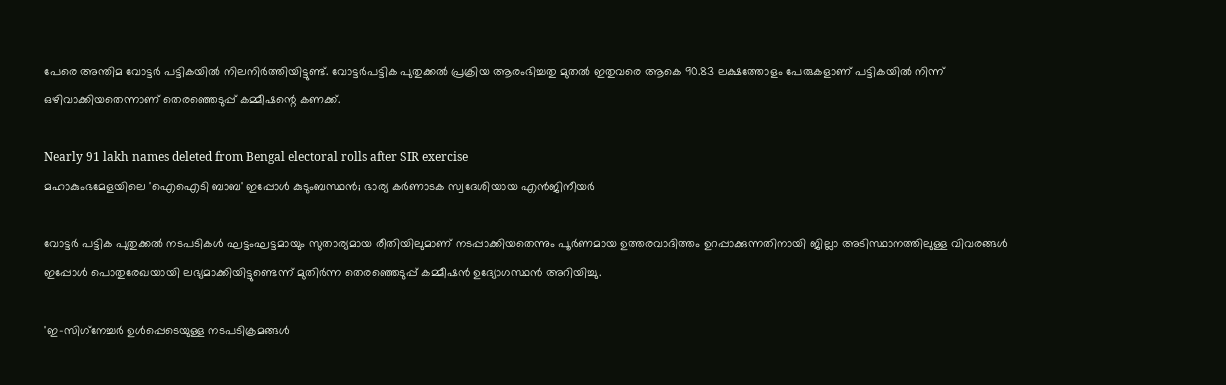പേരെ അന്തിമ വോട്ടര്‍ പട്ടികയില്‍ നിലനിര്‍ത്തിയിട്ടുണ്ട്. വോട്ടര്‍പട്ടിക പുതുക്കല്‍ പ്രക്രിയ ആരംഭിച്ചതു മുതല്‍ ഇതുവരെ ആകെ 90.83 ലക്ഷത്തോളം പേരുകളാണ് പട്ടികയില്‍ നിന്ന് ഒഴിവാക്കിയതെന്നാണ് തെരഞ്ഞെടുപ്പ് കമ്മീഷന്റെ കണക്ക്.

Nearly 91 lakh names deleted from Bengal electoral rolls after SIR exercise
മഹാകുംഭമേളയിലെ 'ഐഐടി ബാബ' ഇപ്പോൾ കുടുംബസ്ഥൻ; ഭാര്യ കർണാടക സ്വദേശിയായ എൻജിനീയർ

വോട്ടര്‍ പട്ടിക പുതുക്കല്‍ നടപടികള്‍ ഘട്ടംഘട്ടമായും സുതാര്യമായ രീതിയിലുമാണ് നടപ്പാക്കിയതെന്നും പൂര്‍ണമായ ഉത്തരവാദിത്തം ഉറപ്പാക്കുന്നതിനായി ജില്ലാ അടിസ്ഥാനത്തിലുള്ള വിവരങ്ങള്‍ ഇപ്പോള്‍ പൊതുരേഖയായി ലഭ്യമാക്കിയിട്ടുണ്ടെന്ന് മുതിര്‍ന്ന തെരഞ്ഞെടുപ്പ് കമ്മീഷന്‍ ഉദ്യോഗസ്ഥന്‍ അറിയിച്ചു.

'ഇ-സിഗ്‌നേച്ചര്‍ ഉള്‍പ്പെടെയുള്ള നടപടിക്രമങ്ങള്‍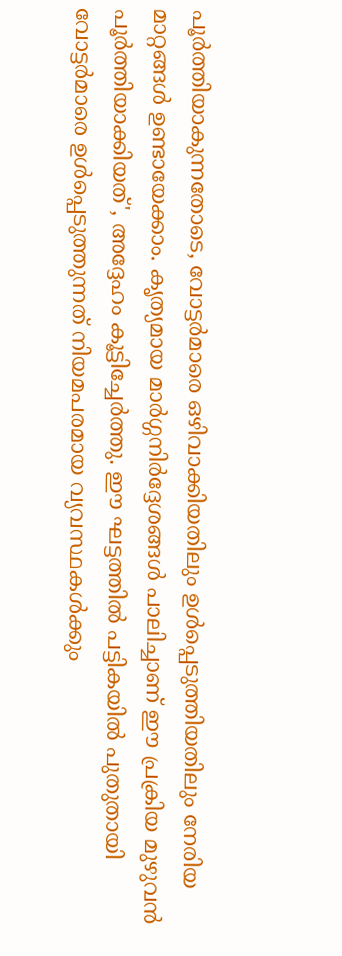പൂര്‍ത്തിയാകുന്നതോടെ, വോട്ടര്‍മാരെ ഒഴിവാക്കിയതിലും ഉള്‍പ്പെടുത്തിയതിലും നേരിയ മാറ്റങ്ങള്‍ ഉണ്ടായേക്കാം. കൃത്യമായ മാര്‍ഗ്ഗനിര്‍ദ്ദേശങ്ങള്‍ പാലിച്ചാണ് ഈ പ്രക്രിയ മുഴുവന്‍ പൂര്‍ത്തിയാക്കിയത്', അദ്ദേഹം കൂട്ടിച്ചേര്‍ത്തു. ഈ ഘട്ടത്തില്‍ പട്ടികയില്‍ പുതുതായി വോട്ടര്‍മാരെ ഉള്‍പ്പെടുത്തുന്നത് നിയമപരമായ വ്യവസ്ഥകള്‍ക്കും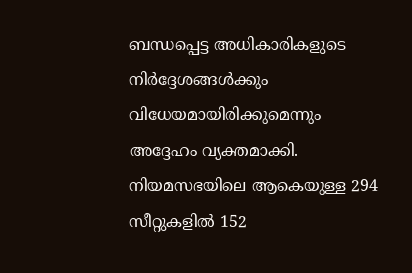ബന്ധപ്പെട്ട അധികാരികളുടെ നിര്‍ദ്ദേശങ്ങള്‍ക്കും വിധേയമായിരിക്കുമെന്നും അദ്ദേഹം വ്യക്തമാക്കി. നിയമസഭയിലെ ആകെയുള്ള 294 സീറ്റുകളില്‍ 152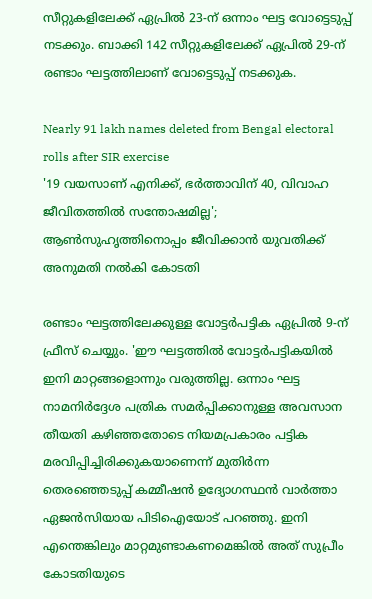സീറ്റുകളിലേക്ക് ഏപ്രില്‍ 23-ന് ഒന്നാം ഘട്ട വോട്ടെടുപ്പ് നടക്കും. ബാക്കി 142 സീറ്റുകളിലേക്ക് ഏപ്രില്‍ 29-ന് രണ്ടാം ഘട്ടത്തിലാണ് വോട്ടെടുപ്പ് നടക്കുക.

Nearly 91 lakh names deleted from Bengal electoral rolls after SIR exercise
'19 വയസാണ് എനിക്ക്, ഭര്‍ത്താവിന് 40, വിവാഹ ജീവിതത്തില്‍ സന്തോഷമില്ല'; ആണ്‍സുഹൃത്തിനൊപ്പം ജീവിക്കാന്‍ യുവതിക്ക് അനുമതി നല്‍കി കോടതി

രണ്ടാം ഘട്ടത്തിലേക്കുള്ള വോട്ടര്‍പട്ടിക ഏപ്രില്‍ 9-ന് ഫ്രീസ് ചെയ്യും. 'ഈ ഘട്ടത്തില്‍ വോട്ടര്‍പട്ടികയില്‍ ഇനി മാറ്റങ്ങളൊന്നും വരുത്തില്ല. ഒന്നാം ഘട്ട നാമനിര്‍ദ്ദേശ പത്രിക സമര്‍പ്പിക്കാനുള്ള അവസാന തീയതി കഴിഞ്ഞതോടെ നിയമപ്രകാരം പട്ടിക മരവിപ്പിച്ചിരിക്കുകയാണെന്ന് മുതിര്‍ന്ന തെരഞ്ഞെടുപ്പ് കമ്മീഷന്‍ ഉദ്യോഗസ്ഥന്‍ വാര്‍ത്താ ഏജന്‍സിയായ പിടിഐയോട് പറഞ്ഞു. ഇനി എന്തെങ്കിലും മാറ്റമുണ്ടാകണമെങ്കില്‍ അത് സുപ്രീം കോടതിയുടെ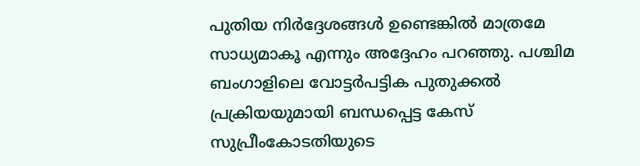പുതിയ നിര്‍ദ്ദേശങ്ങള്‍ ഉണ്ടെങ്കില്‍ മാത്രമേ സാധ്യമാകൂ എന്നും അദ്ദേഹം പറഞ്ഞു. പശ്ചിമ ബംഗാളിലെ വോട്ടര്‍പട്ടിക പുതുക്കല്‍ പ്രക്രിയയുമായി ബന്ധപ്പെട്ട കേസ് സുപ്രീംകോടതിയുടെ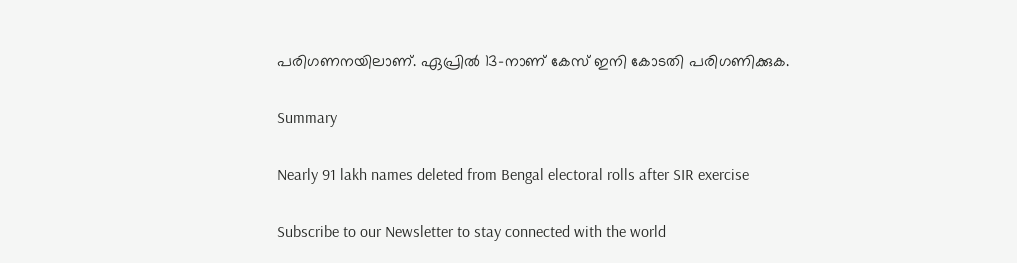പരിഗണനയിലാണ്. ഏപ്രില്‍ 13-നാണ് കേസ് ഇനി കോടതി പരിഗണിക്കുക.

Summary

Nearly 91 lakh names deleted from Bengal electoral rolls after SIR exercise

Subscribe to our Newsletter to stay connected with the world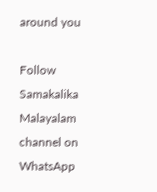around you

Follow Samakalika Malayalam channel on WhatsApp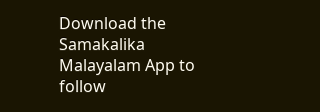Download the Samakalika Malayalam App to follow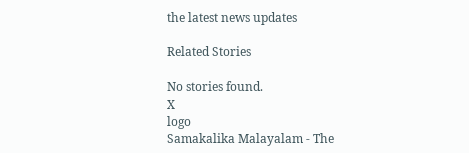the latest news updates

Related Stories

No stories found.
X
logo
Samakalika Malayalam - The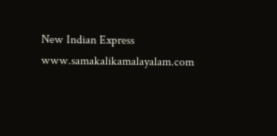New Indian Express
www.samakalikamalayalam.com